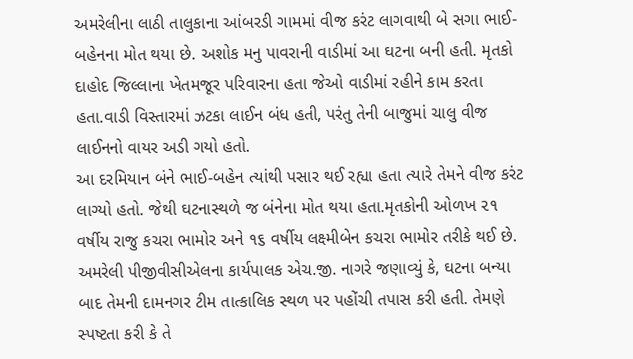અમરેલીના લાઠી તાલુકાના આંબરડી ગામમાં વીજ કરંટ લાગવાથી બે સગા ભાઈ-બહેનના મોત થયા છે. અશોક મનુ પાવરાની વાડીમાં આ ઘટના બની હતી. મૃતકો દાહોદ જિલ્લાના ખેતમજૂર પરિવારના હતા જેઓ વાડીમાં રહીને કામ કરતા હતા.વાડી વિસ્તારમાં ઝટકા લાઈન બંધ હતી, પરંતુ તેની બાજુમાં ચાલુ વીજ લાઈનનો વાયર અડી ગયો હતો.
આ દરમિયાન બંને ભાઈ-બહેન ત્યાંથી પસાર થઈ રહ્યા હતા ત્યારે તેમને વીજ કરંટ લાગ્યો હતો. જેથી ઘટનાસ્થળે જ બંનેના મોત થયા હતા.મૃતકોની ઓળખ ૨૧ વર્ષીય રાજુ કચરા ભામોર અને ૧૬ વર્ષીય લક્ષ્મીબેન કચરા ભામોર તરીકે થઈ છે.
અમરેલી પીજીવીસીએલના કાર્યપાલક એચ.જી. નાગરે જણાવ્યું કે, ઘટના બન્યા બાદ તેમની દામનગર ટીમ તાત્કાલિક સ્થળ પર પહોંચી તપાસ કરી હતી. તેમણે સ્પષ્ટતા કરી કે તે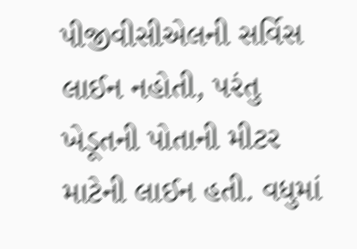પીજીવીસીએલની સર્વિસ લાઈન નહોતી, પરંતુ ખેડૂતની પોતાની મીટર માટેની લાઈન હતી. વધુમાં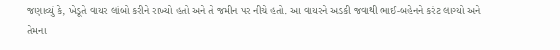જણાવ્યું કે, ખેડૂતે વાયર લાંબો કરીને રાખ્યો હતો અને તે જમીન પર નીચે હતો. આ વાયરને અડકી જવાથી ભાઈ-બહેનને કરંટ લાગ્યો અને તેમના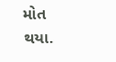મોત થયા.